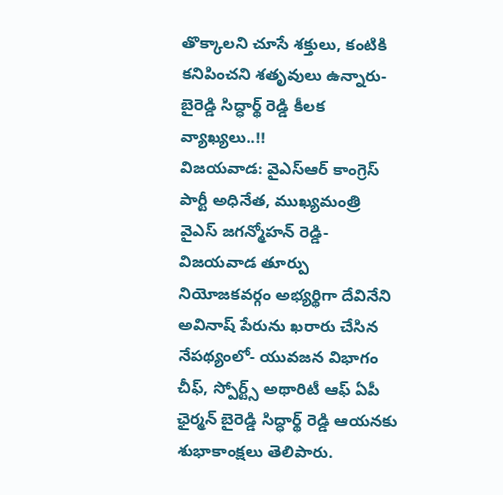తొక్కాలని చూసే శక్తులు, కంటికి కనిపించని శతృవులు ఉన్నారు- బైరెడ్డి సిద్ధార్థ్ రెడ్డి కీలక వ్యాఖ్యలు..!!
విజయవాడ: వైఎస్ఆర్ కాంగ్రెస్ పార్టీ అధినేత, ముఖ్యమంత్రి వైఎస్ జగన్మోహన్ రెడ్డి- విజయవాడ తూర్పు నియోజకవర్గం అభ్యర్థిగా దేవినేని అవినాష్ పేరును ఖరారు చేసిన నేపథ్యంలో- యువజన విభాగం చీఫ్, స్పోర్ట్స్ అథారిటీ ఆఫ్ ఏపీ ఛైర్మన్ బైరెడ్డి సిద్ధార్థ్ రెడ్డి ఆయనకు శుభాకాంక్షలు తెలిపారు.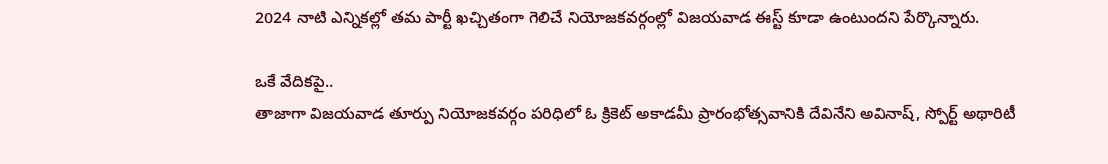2024 నాటి ఎన్నికల్లో తమ పార్టీ ఖచ్చితంగా గెలిచే నియోజకవర్గంల్లో విజయవాడ ఈస్ట్ కూడా ఉంటుందని పేర్కొన్నారు.

ఒకే వేదికపై..
తాజాగా విజయవాడ తూర్పు నియోజకవర్గం పరిధిలో ఓ క్రికెట్ అకాడమీ ప్రారంభోత్సవానికి దేవినేని అవినాష్, స్పోర్ట్ అథారిటీ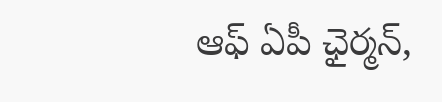ఆఫ్ ఏపీ ఛైర్మన్,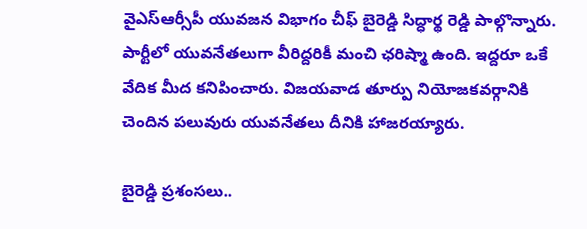వైఎస్ఆర్సీపీ యువజన విభాగం చీఫ్ బైరెడ్డి సిద్ధార్థ రెడ్డి పాల్గొన్నారు. పార్టీలో యువనేతలుగా వీరిద్దరికీ మంచి ఛరిష్మా ఉంది. ఇద్దరూ ఒకే వేదిక మీద కనిపించారు. విజయవాడ తూర్పు నియోజకవర్గానికి చెందిన పలువురు యువనేతలు దీనికి హాజరయ్యారు.

బైరెడ్డి ప్రశంసలు..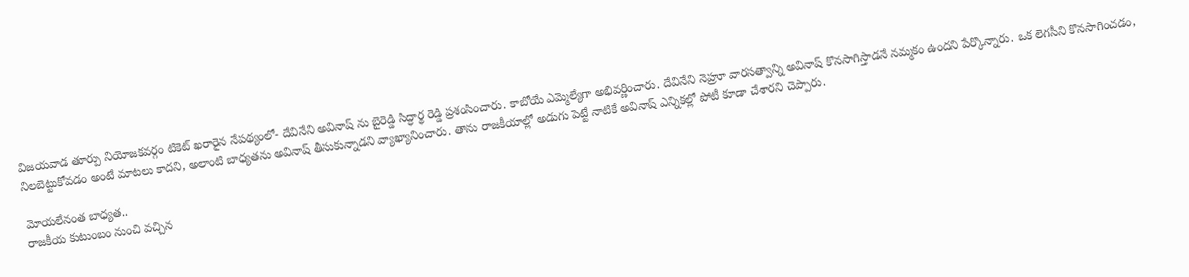విజయవాడ తూర్పు నియోజకవర్గం టికెట్ ఖరారైన నేపథ్యంలో- దేవినేని అవినాష్ ను బైరెడ్డి సిద్ధార్థ రెడ్డి ప్రశంసించారు. కాబోయే ఎమ్మెల్యేగా అభివర్ణించారు. దేవినేని నెహ్రూ వారసత్వాన్ని అవినాష్ కొనసాగిస్తాడనే నమ్మకం ఉందని పేర్కొన్నారు. ఒక లెగసీని కొనసాగించడం, నిలబెట్టుకోవడం అంటే మాటలు కాదని, అలాంటి బాధ్యతను అవినాష్ తీసుకున్నాడని వ్యాఖ్యానించారు. తాను రాజకీయాల్లో అడుగు పెట్టే నాటికే అవినాష్ ఎన్నికల్లో పోటీ కూడా చేశారని చెప్పారు.

మోయలేనంత బాధ్యత..
రాజకీయ కుటుంబం నుంచి వచ్చిన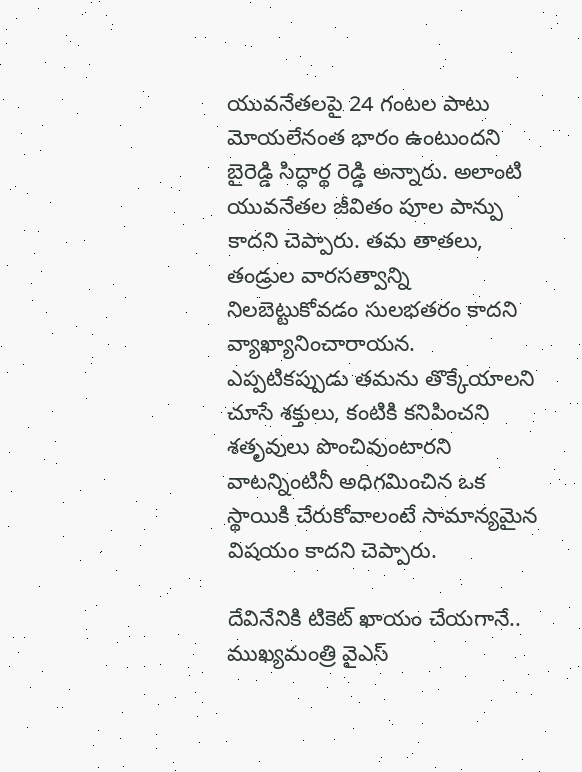యువనేతలపై 24 గంటల పాటు మోయలేనంత భారం ఉంటుందని బైరెడ్డి సిద్ధార్థ రెడ్డి అన్నారు. అలాంటి యువనేతల జీవితం పూల పాన్పు కాదని చెప్పారు. తమ తాతలు, తండ్రుల వారసత్వాన్ని నిలబెట్టుకోవడం సులభతరం కాదని వ్యాఖ్యానించారాయన. ఎప్పటికప్పుడు తమను తొక్కేయాలని చూసే శక్తులు, కంటికి కనిపించని శతృవులు పొంచివుంటారని వాటన్నింటినీ అధిగమించిన ఒక స్థాయికి చేరుకోవాలంటే సామాన్యమైన విషయం కాదని చెప్పారు.

దేవినేనికి టికెట్ ఖాయం చేయగానే..
ముఖ్యమంత్రి వైఎస్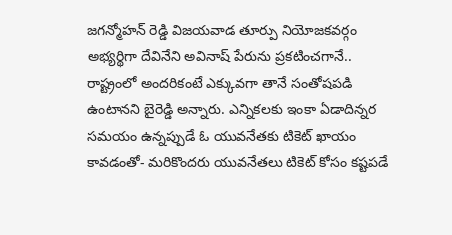జగన్మోహన్ రెడ్డి విజయవాడ తూర్పు నియోజకవర్గం అభ్యర్థిగా దేవినేని అవినాష్ పేరును ప్రకటించగానే.. రాష్ట్రంలో అందరికంటే ఎక్కువగా తానే సంతోషపడి ఉంటానని బైరెడ్డి అన్నారు. ఎన్నికలకు ఇంకా ఏడాదిన్నర సమయం ఉన్నప్పుడే ఓ యువనేతకు టికెట్ ఖాయం కావడంతో- మరికొందరు యువనేతలు టికెట్ కోసం కష్టపడే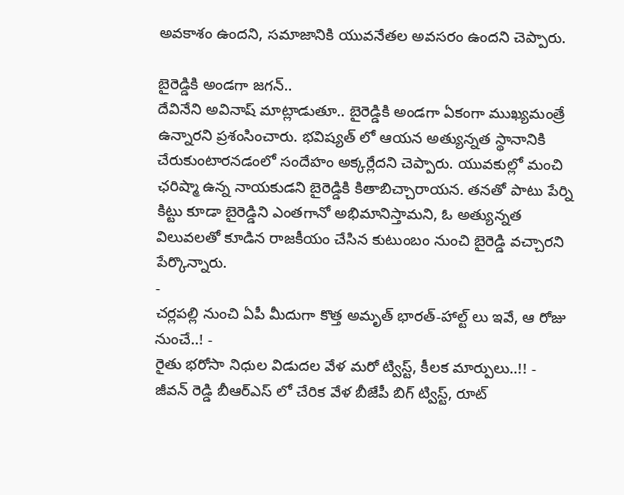అవకాశం ఉందని, సమాజానికి యువనేతల అవసరం ఉందని చెప్పారు.

బైరెడ్డికి అండగా జగన్..
దేవినేని అవినాష్ మాట్లాడుతూ.. బైరెడ్డికి అండగా ఏకంగా ముఖ్యమంత్రే ఉన్నారని ప్రశంసించారు. భవిష్యత్ లో ఆయన అత్యున్నత స్థానానికి చేరుకుంటారనడంలో సందేహం అక్కర్లేదని చెప్పారు. యువకుల్లో మంచి ఛరిష్మా ఉన్న నాయకుడని బైరెడ్డికి కితాబిచ్చారాయన. తనతో పాటు పేర్ని కిట్టు కూడా బైరెడ్డిని ఎంతగానో అభిమానిస్తామని, ఓ అత్యున్నత విలువలతో కూడిన రాజకీయం చేసిన కుటుంబం నుంచి బైరెడ్డి వచ్చారని పేర్కొన్నారు.
-
చర్లపల్లి నుంచి ఏపీ మీదుగా కొత్త అమృత్ భారత్-హాల్ట్ లు ఇవే, ఆ రోజు నుంచే..! -
రైతు భరోసా నిధుల విడుదల వేళ మరో ట్విస్ట్, కీలక మార్పులు..!! -
జీవన్ రెడ్డి బీఆర్ఎస్ లో చేరిక వేళ బీజేపీ బిగ్ ట్విస్ట్, రూట్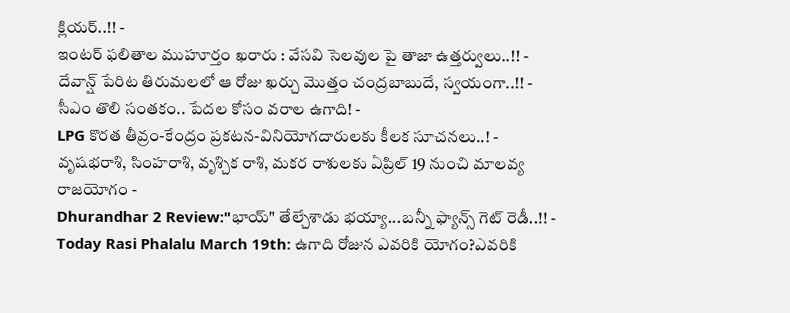క్లియర్..!! -
ఇంటర్ ఫలితాల ముహూర్తం ఖరారు : వేసవి సెలవుల పై తాజా ఉత్తర్వులు..!! -
దేవాన్ష్ పేరిట తిరుమలలో ఆ రోజు ఖర్చు మొత్తం చంద్రబాబుదే, స్వయంగా..!! -
సీఎం తొలి సంతకం.. పేదల కోసం వరాల ఉగాది! -
LPG కొరత తీవ్రం-కేంద్రం ప్రకటన-వినియోగదారులకు కీలక సూచనలు..! -
వృషభరాశి, సింహరాశి, వృశ్చిక రాశి, మకర రాశులకు ఏప్రిల్ 19 నుంచి మాలవ్య రాజయోగం -
Dhurandhar 2 Review:"భాయ్" తేల్చేశాడు భయ్యా...బన్నీ ఫ్యాన్స్ గెట్ రెడీ..!! -
Today Rasi Phalalu March 19th: ఉగాది రోజున ఎవరికి యోగం?ఎవరికి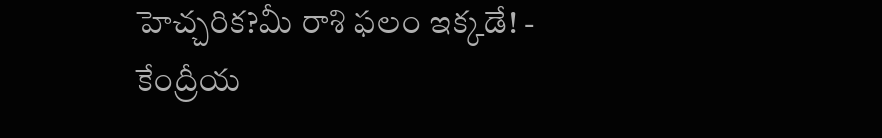హెచ్చరిక?మీ రాశి ఫలం ఇక్కడే! -
కేంద్రీయ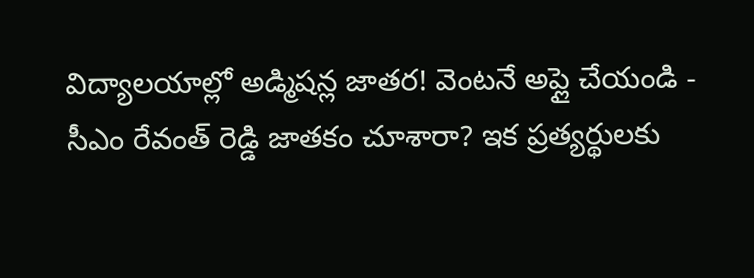విద్యాలయాల్లో అడ్మిషన్ల జాతర! వెంటనే అప్లై చేయండి -
సీఎం రేవంత్ రెడ్డి జాతకం చూశారా? ఇక ప్రత్యర్థులకు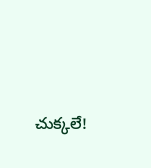చుక్కలే!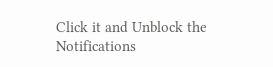Click it and Unblock the Notifications